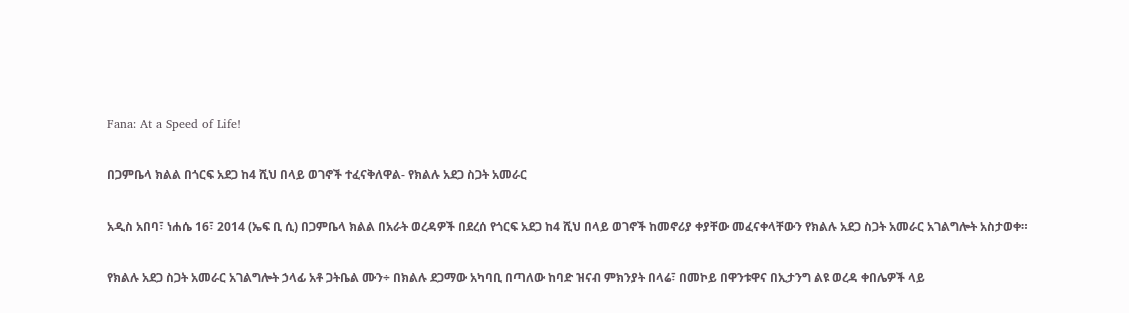Fana: At a Speed of Life!

በጋምቤላ ክልል በጎርፍ አደጋ ከ4 ሺህ በላይ ወገኖች ተፈናቅለዋል- የክልሉ አደጋ ስጋት አመራር

አዲስ አበባ፣ ነሐሴ 16፣ 2014 (ኤፍ ቢ ሲ) በጋምቤላ ክልል በአራት ወረዳዎች በደረሰ የጎርፍ አደጋ ከ4 ሺህ በላይ ወገኖች ከመኖሪያ ቀያቸው መፈናቀላቸውን የክልሉ አደጋ ስጋት አመራር አገልግሎት አስታወቀ።

የክልሉ አደጋ ስጋት አመራር አገልግሎት ኃላፊ አቶ ጋትቤል ሙን÷ በክልሉ ደጋማው አካባቢ በጣለው ከባድ ዝናብ ምክንያት በላሬ፣ በመኮይ በዋንቱዋና በኢታንግ ልዩ ወረዳ ቀበሌዎች ላይ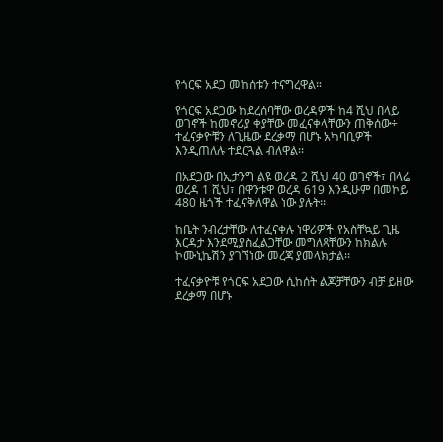የጎርፍ አደጋ መከሰቱን ተናግረዋል።

የጎርፍ አደጋው ከደረሰባቸው ወረዳዎች ከ4 ሺህ በላይ ወገኖች ከመኖሪያ ቀያቸው መፈናቀላቸውን ጠቅሰው÷ ተፈናቃዮቹን ለጊዜው ደረቃማ በሆኑ አካባቢዎች እንዲጠለሉ ተደርጓል ብለዋል፡፡

በአደጋው በኢታንግ ልዩ ወረዳ 2 ሺህ 40 ወገኖች፣ በላሬ ወረዳ 1 ሺህ፣ በዋንቱዋ ወረዳ 619 እንዲሁም በመኮይ 480 ዜጎች ተፈናቅለዋል ነው ያሉት፡፡

ከቤት ንብረታቸው ለተፈናቀሉ ነዋሪዎች የአስቸኳይ ጊዜ እርዳታ እንደሚያስፈልጋቸው መግለጻቸውን ከክልሉ ኮሙኒኬሽን ያገኘነው መረጃ ያመላክታል፡፡

ተፈናቃዮቹ የጎርፍ አደጋው ሲከሰት ልጆቻቸውን ብቻ ይዘው ደረቃማ በሆኑ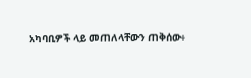አካባቢዎች ላይ መጠለላቸውን ጠቅሰው፥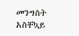መንግስት አስቸኳይ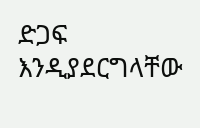ድጋፍ እንዲያደርግላቸው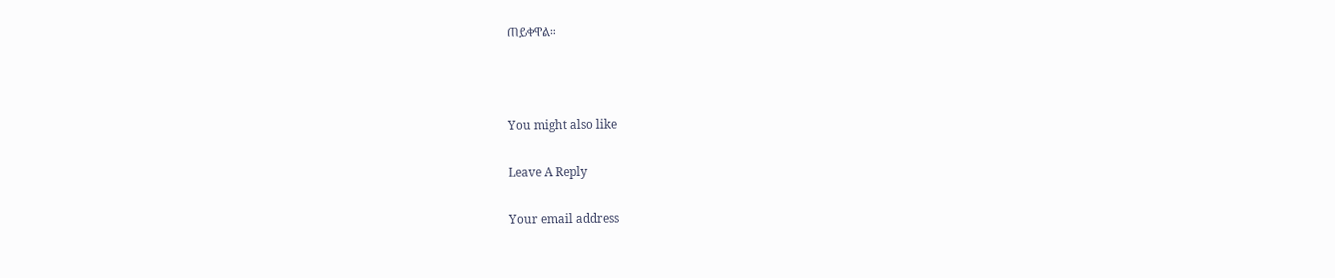ጠይቀዋል።



You might also like

Leave A Reply

Your email address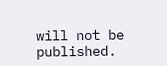will not be published.